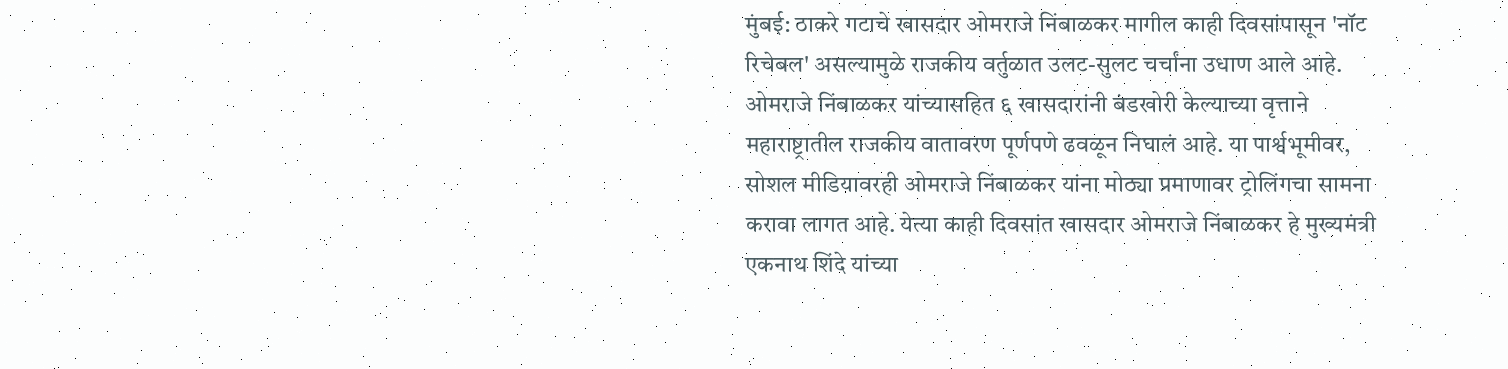मुंबई: ठाकरे गटाचे खासदार ओमराजे निंबाळकर मागील काही दिवसांपासून 'नॉट रिचेबल' असल्यामुळे राजकीय वर्तुळात उलट-सुलट चर्चांना उधाण आले आहे. ओमराजे निंबाळकर यांच्यासहित ६ खासदारांनी बंडखोरी केल्याच्या वृत्ताने महाराष्ट्रातील राजकीय वातावरण पूर्णपणे ढवळून निघालं आहे. या पार्श्वभूमीवर, सोशल मीडियावरही ओमराजे निंबाळकर यांना मोठ्या प्रमाणावर ट्रोलिंगचा सामना करावा लागत आहे. येत्या काही दिवसांत खासदार ओमराजे निंबाळकर हे मुख्यमंत्री एकनाथ शिंदे यांच्या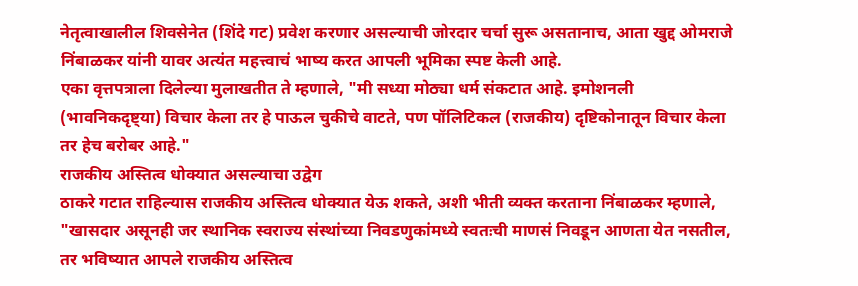नेतृत्वाखालील शिवसेनेत (शिंदे गट) प्रवेश करणार असल्याची जोरदार चर्चा सुरू असतानाच, आता खुद्द ओमराजे निंबाळकर यांनी यावर अत्यंत महत्त्वाचं भाष्य करत आपली भूमिका स्पष्ट केली आहे.
एका वृत्तपत्राला दिलेल्या मुलाखतीत ते म्हणाले, "मी सध्या मोठ्या धर्म संकटात आहे. इमोशनली (भावनिकदृष्ट्या) विचार केला तर हे पाऊल चुकीचे वाटते, पण पॉलिटिकल (राजकीय) दृष्टिकोनातून विचार केला तर हेच बरोबर आहे."
राजकीय अस्तित्व धोक्यात असल्याचा उद्वेग
ठाकरे गटात राहिल्यास राजकीय अस्तित्व धोक्यात येऊ शकते, अशी भीती व्यक्त करताना निंबाळकर म्हणाले, "खासदार असूनही जर स्थानिक स्वराज्य संस्थांच्या निवडणुकांमध्ये स्वतःची माणसं निवडून आणता येत नसतील, तर भविष्यात आपले राजकीय अस्तित्व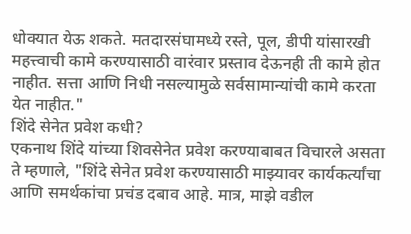धोक्यात येऊ शकते. मतदारसंघामध्ये रस्ते, पूल, डीपी यांसारखी महत्त्वाची कामे करण्यासाठी वारंवार प्रस्ताव देऊनही ती कामे होत नाहीत. सत्ता आणि निधी नसल्यामुळे सर्वसामान्यांची कामे करता येत नाहीत."
शिंदे सेनेत प्रवेश कधी?
एकनाथ शिंदे यांच्या शिवसेनेत प्रवेश करण्याबाबत विचारले असता ते म्हणाले, "शिंदे सेनेत प्रवेश करण्यासाठी माझ्यावर कार्यकर्त्यांचा आणि समर्थकांचा प्रचंड दबाव आहे. मात्र, माझे वडील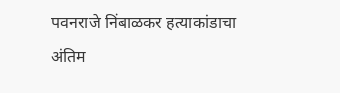पवनराजे निंबाळकर हत्याकांडाचा अंतिम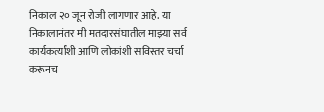निकाल २० जून रोजी लागणार आहे. या निकालानंतर मी मतदारसंघातील माझ्या सर्व कार्यकर्त्यांशी आणि लोकांशी सविस्तर चर्चा करूनच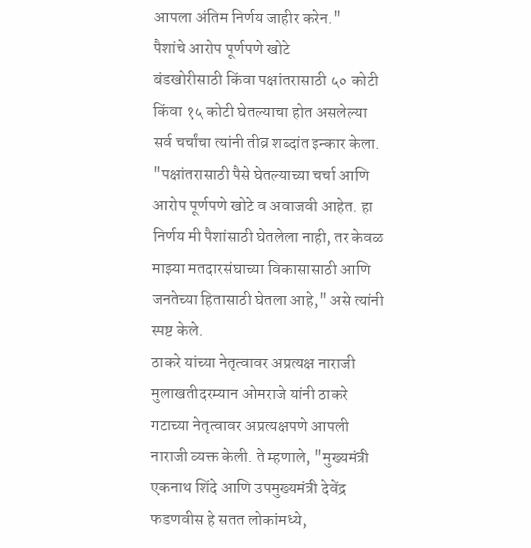आपला अंतिम निर्णय जाहीर करेन."
पैशांचे आरोप पूर्णपणे खोटे
बंडखोरीसाठी किंवा पक्षांतरासाठी ५० कोटी किंवा १५ कोटी घेतल्याचा होत असलेल्या सर्व चर्चांचा त्यांनी तीव्र शब्दांत इन्कार केला. "पक्षांतरासाठी पैसे घेतल्याच्या चर्चा आणि आरोप पूर्णपणे खोटे व अवाजवी आहेत. हा निर्णय मी पैशांसाठी घेतलेला नाही, तर केवळ माझ्या मतदारसंघाच्या विकासासाठी आणि जनतेच्या हितासाठी घेतला आहे," असे त्यांनी स्पष्ट केले.
ठाकरे यांच्या नेतृत्वावर अप्रत्यक्ष नाराजी
मुलाखतीदरम्यान ओमराजे यांनी ठाकरे गटाच्या नेतृत्वावर अप्रत्यक्षपणे आपली नाराजी व्यक्त केली. ते म्हणाले, "मुख्यमंत्री एकनाथ शिंदे आणि उपमुख्यमंत्री देवेंद्र फडणवीस हे सतत लोकांमध्ये,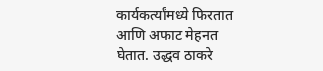कार्यकर्त्यांमध्ये फिरतात आणि अफाट मेहनत घेतात. उद्धव ठाकरे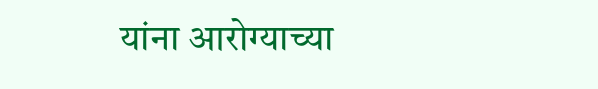यांना आरोग्याच्या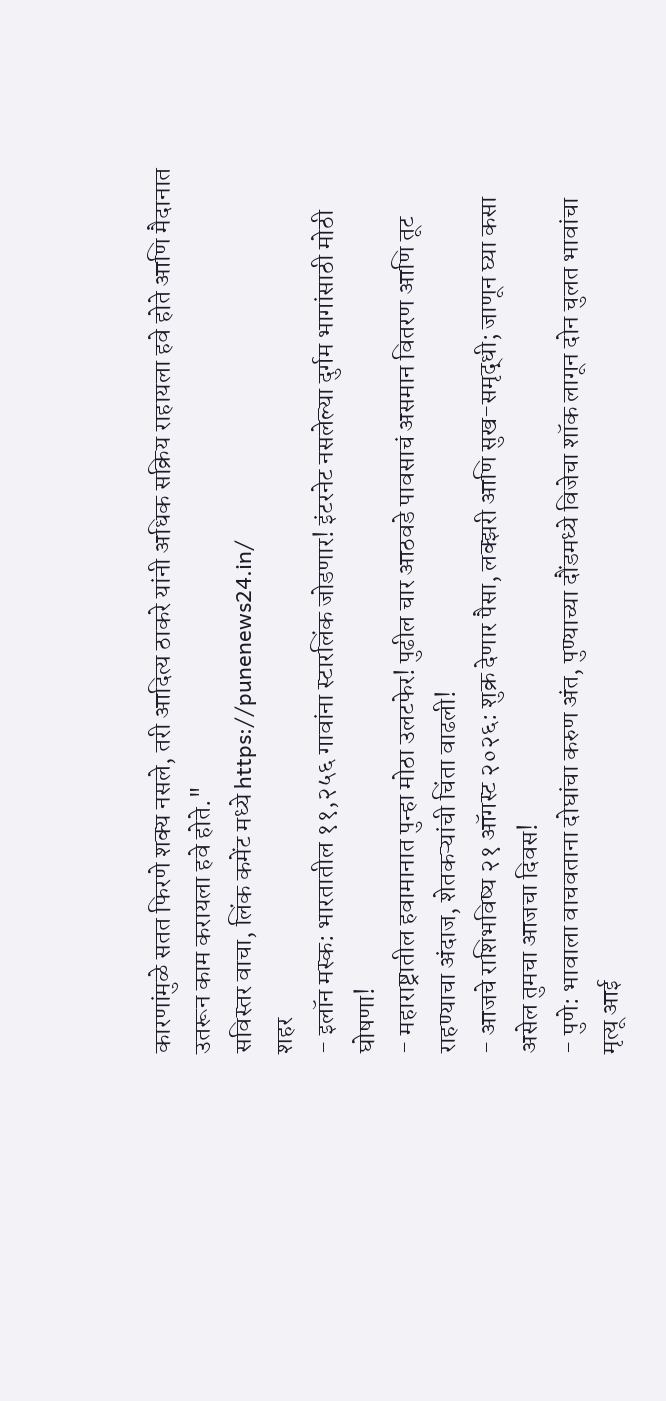कारणांमुळे सतत फिरणे शक्य नसले, तरी आदित्य ठाकरे यांनी अधिक सक्रिय राहायला हवे होते आणि मैदानात उतरून काम करायला हवे होते."
सविस्तर वाचा, लिंक कमेंट मध्ये https://punenews24.in/
शहर
- इलॉन मस्क: भारतातील ११,२५६ गावांना स्टारलिंक जोडणार! इंटरनेट नसलेल्या दुर्गम भागांसाठी मोठी घोषणा!
- महाराष्ट्रातील हवामानात पुन्हा मोठा उलटफेर! पुढील चार आठवडे पावसाचं असमान वितरण आणि तूट राहण्याचा अंदाज, शेतकऱ्यांची चिंता वाढली!
- आजचे राशिभविष्य २१ ऑगस्ट २०२६: शुक्र देणार पैसा, लक्झरी आणि सुख-समृद्धी; जाणून घ्या कसा असेल तुमचा आजचा दिवस!
- पुणे: भावाला वाचवताना दोघांचा करुण अंत, पुण्याच्या दौंडमध्ये विजेचा शॉक लागून दोन चुलत भावांचा मृत्यू आई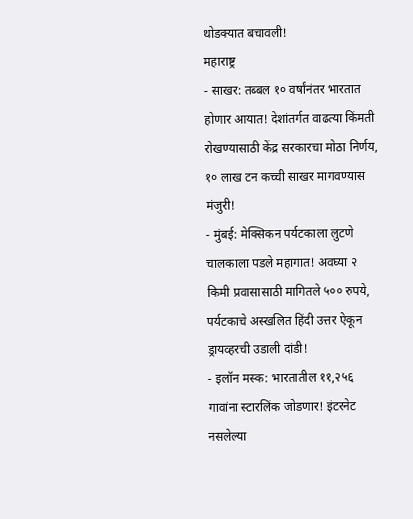थोडक्यात बचावली!
महाराष्ट्र
- साखर: तब्बल १० वर्षांनंतर भारतात होणार आयात! देशांतर्गत वाढत्या किंमती रोखण्यासाठी केंद्र सरकारचा मोठा निर्णय, १० लाख टन कच्ची साखर मागवण्यास मंजुरी!
- मुंबई: मेक्सिकन पर्यटकाला लुटणे चालकाला पडले महागात! अवघ्या २ किमी प्रवासासाठी मागितले ५०० रुपये, पर्यटकाचे अस्खलित हिंदी उत्तर ऐकून ड्रायव्हरची उडाली दांडी!
- इलॉन मस्क: भारतातील ११,२५६ गावांना स्टारलिंक जोडणार! इंटरनेट नसलेल्या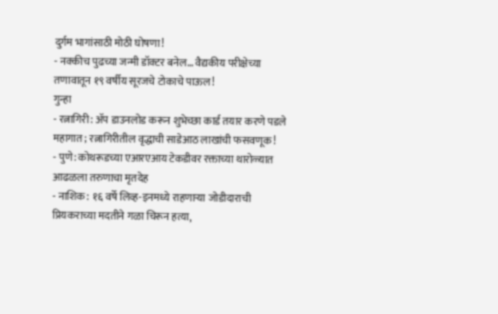दुर्गम भागांसाठी मोठी घोषणा!
- नक्कीच पुढच्या जन्मी डॉक्टर बनेल... वैद्यकीय परीक्षेच्या तणावातून १९ वर्षीय सूरजचे टोकाचे पाऊल!
गुन्हा
- रत्नागिरी: ॲप डाउनलोड करून शुभेच्छा कार्ड तयार करणे पडले महागात; रत्नागिरीतील वृद्धाची साडेआठ लाखांची फसवणूक!
- पुणे: कोथरूडच्या एआरएआय टेकडीवर रक्ताच्या थारोळ्यात आढळला तरुणाचा मृतदेह
- नाशिक: १६ वर्षे लिव्ह-इनमध्ये राहणाऱ्या जोडीदाराची प्रियकराच्या मदतीने गळा चिरून हत्या,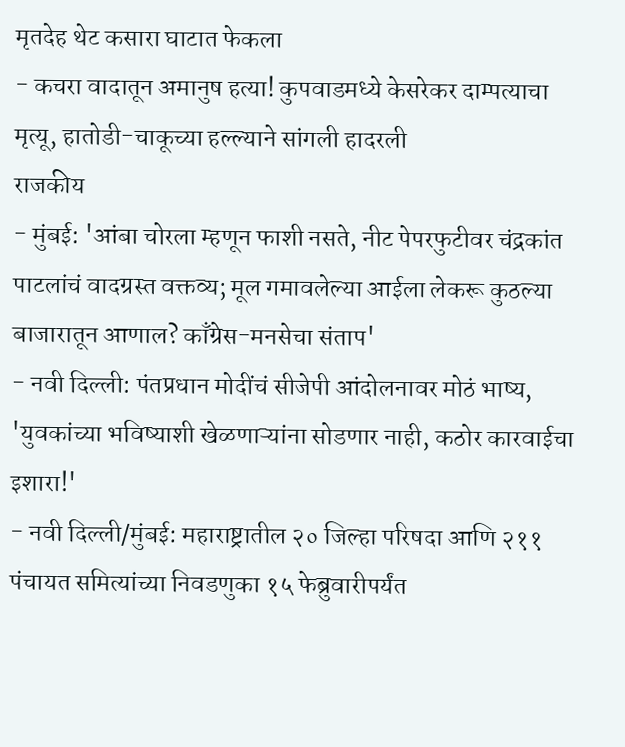मृतदेह थेट कसारा घाटात फेकला
- कचरा वादातून अमानुष हत्या! कुपवाडमध्ये केसरेकर दाम्पत्याचा मृत्यू, हातोडी-चाकूच्या हल्ल्याने सांगली हादरली
राजकीय
- मुंबई: 'आंबा चोरला म्हणून फाशी नसते, नीट पेपरफुटीवर चंद्रकांत पाटलांचं वादग्रस्त वक्तव्य; मूल गमावलेल्या आईला लेकरू कुठल्या बाजारातून आणाल? काँग्रेस-मनसेचा संताप'
- नवी दिल्ली: पंतप्रधान मोदींचं सीजेपी आंदोलनावर मोठं भाष्य, 'युवकांच्या भविष्याशी खेळणाऱ्यांना सोडणार नाही, कठोर कारवाईचा इशारा!'
- नवी दिल्ली/मुंबई: महाराष्ट्रातील २० जिल्हा परिषदा आणि २११ पंचायत समित्यांच्या निवडणुका १५ फेब्रुवारीपर्यंत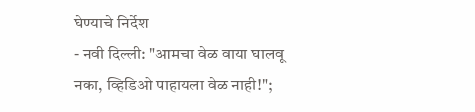घेण्याचे निर्देश
- नवी दिल्ली: "आमचा वेळ वाया घालवू नका, व्हिडिओ पाहायला वेळ नाही!";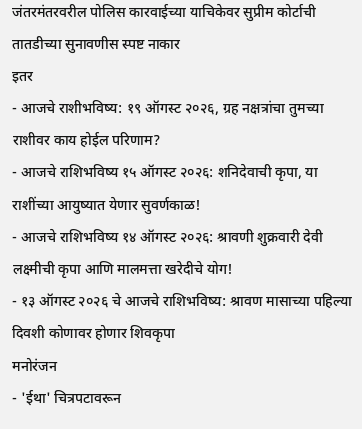जंतरमंतरवरील पोलिस कारवाईच्या याचिकेवर सुप्रीम कोर्टाची तातडीच्या सुनावणीस स्पष्ट नाकार
इतर
- आजचे राशीभविष्य: १९ ऑगस्ट २०२६, ग्रह नक्षत्रांचा तुमच्या राशीवर काय होईल परिणाम?
- आजचे राशिभविष्य १५ ऑगस्ट २०२६: शनिदेवाची कृपा, या राशींच्या आयुष्यात येणार सुवर्णकाळ!
- आजचे राशिभविष्य १४ ऑगस्ट २०२६: श्रावणी शुक्रवारी देवी लक्ष्मीची कृपा आणि मालमत्ता खरेदीचे योग!
- १३ ऑगस्ट २०२६ चे आजचे राशिभविष्य: श्रावण मासाच्या पहिल्या दिवशी कोणावर होणार शिवकृपा
मनोरंजन
- 'ईथा' चित्रपटावरून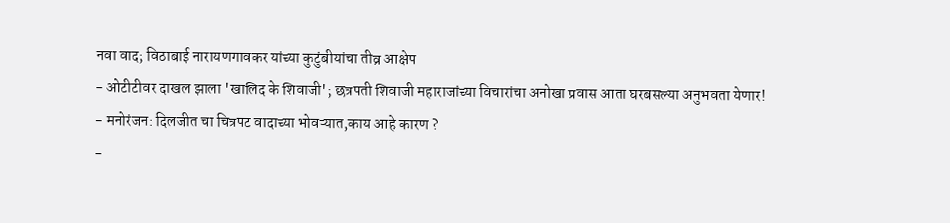नवा वाद; विठाबाई नारायणगावकर यांच्या कुटुंबीयांचा तीव्र आक्षेप
- ओटीटीवर दाखल झाला 'खालिद के शिवाजी'; छत्रपती शिवाजी महाराजांच्या विचारांचा अनोखा प्रवास आता घरबसल्या अनुभवता येणार!
- मनोरंजन: दिलजीत चा चित्रपट वादाच्या भोवऱ्यात,काय आहे कारण ?
-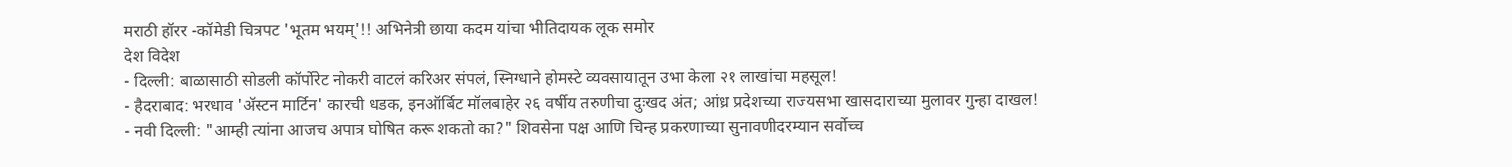मराठी हॉरर -कॉमेडी चित्रपट 'भूतम भयम्'!! अभिनेत्री छाया कदम यांचा भीतिदायक लूक समोर
देश विदेश
- दिल्ली: बाळासाठी सोडली कॉर्पोरेट नोकरी वाटलं करिअर संपलं, स्निग्धाने होमस्टे व्यवसायातून उभा केला २१ लाखांचा महसूल!
- हैदराबाद: भरधाव 'ॲस्टन मार्टिन' कारची धडक, इनऑर्बिट मॉलबाहेर २६ वर्षीय तरुणीचा दुःखद अंत; आंध्र प्रदेशच्या राज्यसभा खासदाराच्या मुलावर गुन्हा दाखल!
- नवी दिल्ली: "आम्ही त्यांना आजच अपात्र घोषित करू शकतो का?" शिवसेना पक्ष आणि चिन्ह प्रकरणाच्या सुनावणीदरम्यान सर्वोच्च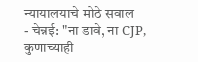न्यायालयाचे मोठे सवाल
- चेन्नई: "ना डावे, ना CJP, कुणाच्याही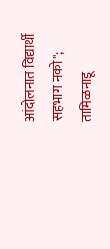आंदोलनात विद्यार्थी सहभाग नको"; तामिळनाडू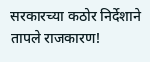सरकारच्या कठोर निर्देशाने तापले राजकारण!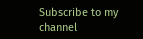Subscribe to my channel